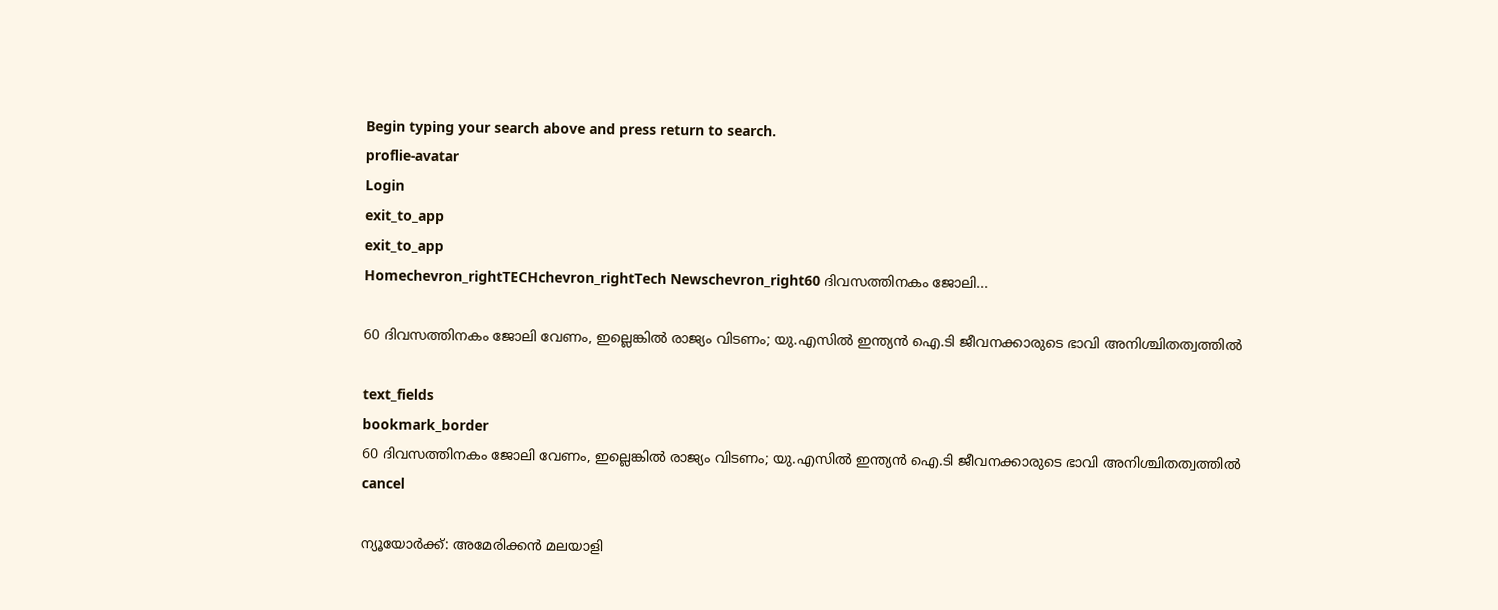Begin typing your search above and press return to search.
proflie-avatar
Login
exit_to_app
exit_to_app
Homechevron_rightTECHchevron_rightTech Newschevron_right60 ദിവസത്തിനകം ജോലി...

60 ദിവസത്തിനകം ജോലി വേണം, ഇല്ലെങ്കിൽ രാജ്യം വിടണം; യു.എസിൽ ഇന്ത്യൻ ഐ.ടി ജീവനക്കാരുടെ ഭാവി അനിശ്ചിതത്വത്തിൽ

text_fields
bookmark_border
60 ദിവസത്തിനകം ജോലി വേണം, ഇല്ലെങ്കിൽ രാജ്യം വിടണം; യു.എസിൽ ഇന്ത്യൻ ഐ.ടി ജീവനക്കാരുടെ ഭാവി അനിശ്ചിതത്വത്തിൽ
cancel

ന്യൂയോർക്ക്: അമേരിക്കൻ മലയാളി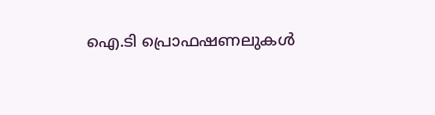ഐ.ടി പ്രൊഫഷണലുകൾ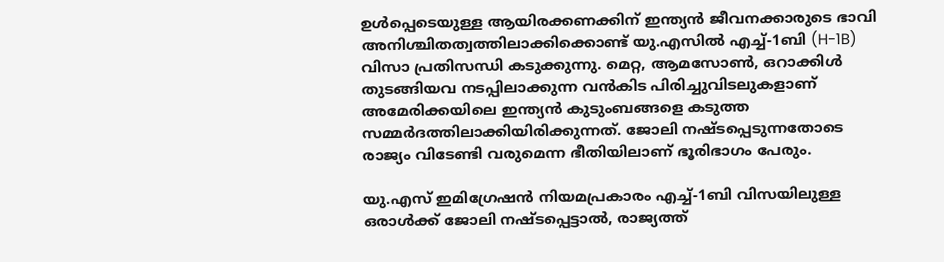ഉൾപ്പെടെയുള്ള ആയിരക്കണക്കിന് ഇന്ത്യൻ ജീവനക്കാരുടെ ഭാവി അനിശ്ചിതത്വത്തിലാക്കിക്കൊണ്ട് യു.എസിൽ എച്ച്-1ബി (H-1B) വിസാ പ്രതിസന്ധി കടുക്കുന്നു. മെറ്റ, ആമസോൺ, ഒറാക്കിൾ തുടങ്ങിയവ നടപ്പിലാക്കുന്ന വൻകിട പിരിച്ചുവിടലുകളാണ് അമേരിക്കയിലെ ഇന്ത്യൻ കുടുംബങ്ങളെ കടുത്ത സമ്മർദത്തിലാക്കിയിരിക്കുന്നത്. ജോലി നഷ്ടപ്പെടുന്നതോടെ രാജ്യം വിടേണ്ടി വരുമെന്ന ഭീതിയിലാണ് ഭൂരിഭാഗം പേരും.

യു.എസ് ഇമിഗ്രേഷൻ നിയമപ്രകാരം എച്ച്-1ബി വിസയിലുള്ള ഒരാൾക്ക് ജോലി നഷ്ടപ്പെട്ടാൽ, രാജ്യത്ത്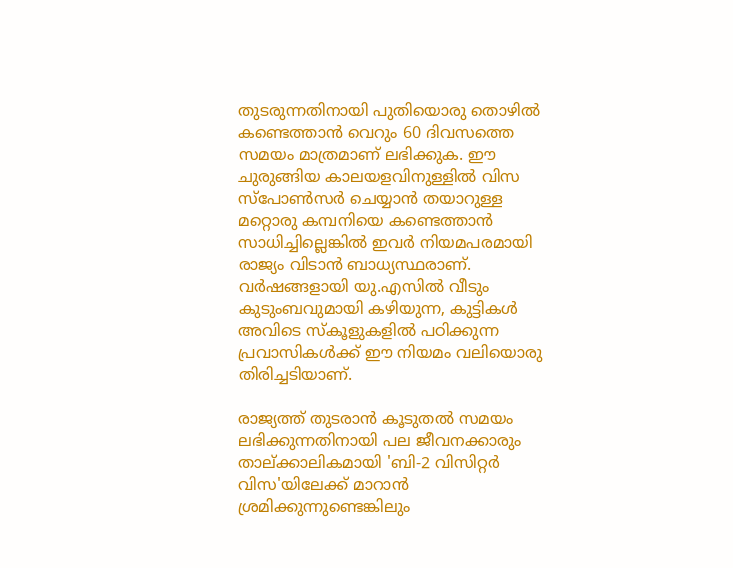തുടരുന്നതിനായി പുതിയൊരു തൊഴിൽ കണ്ടെത്താൻ വെറും 60 ദിവസത്തെ സമയം മാത്രമാണ് ലഭിക്കുക. ഈ ചുരുങ്ങിയ കാലയളവിനുള്ളിൽ വിസ സ്പോൺസർ ചെയ്യാൻ തയാറുള്ള മറ്റൊരു കമ്പനിയെ കണ്ടെത്താൻ സാധിച്ചില്ലെങ്കിൽ ഇവർ നിയമപരമായി രാജ്യം വിടാൻ ബാധ്യസ്ഥരാണ്. വർഷങ്ങളായി യു.എസിൽ വീടും കുടുംബവുമായി കഴിയുന്ന, കുട്ടികൾ അവിടെ സ്കൂളുകളിൽ പഠിക്കുന്ന പ്രവാസികൾക്ക് ഈ നിയമം വലിയൊരു തിരിച്ചടിയാണ്.

രാജ്യത്ത് തുടരാൻ കൂടുതൽ സമയം ലഭിക്കുന്നതിനായി പല ജീവനക്കാരും താല്ക്കാലികമായി 'ബി-2 വിസിറ്റർ വിസ'യിലേക്ക് മാറാൻ ശ്രമിക്കുന്നുണ്ടെങ്കിലും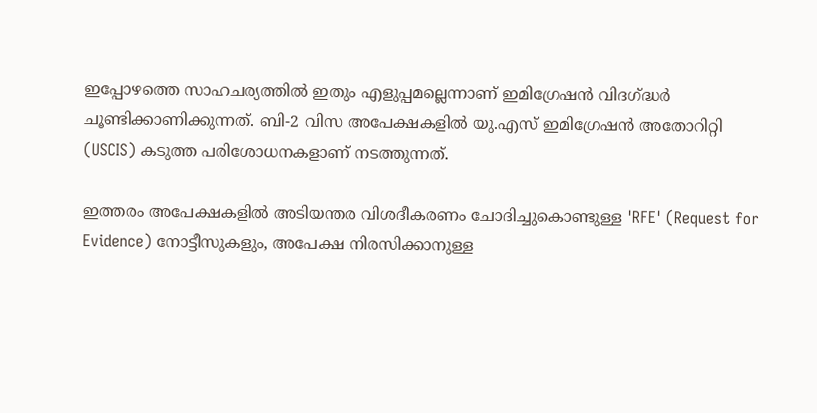ഇപ്പോഴത്തെ സാഹചര്യത്തിൽ ഇതും എളുപ്പമല്ലെന്നാണ് ഇമിഗ്രേഷൻ വിദഗ്ദ്ധർ ചൂണ്ടിക്കാണിക്കുന്നത്. ബി-2 വിസ അപേക്ഷകളിൽ യു.എസ് ഇമിഗ്രേഷൻ അതോറിറ്റി (USCIS) കടുത്ത പരിശോധനകളാണ് നടത്തുന്നത്.

ഇത്തരം അപേക്ഷകളിൽ അടിയന്തര വിശദീകരണം ചോദിച്ചുകൊണ്ടുള്ള 'RFE' (Request for Evidence) നോട്ടീസുകളും, അപേക്ഷ നിരസിക്കാനുള്ള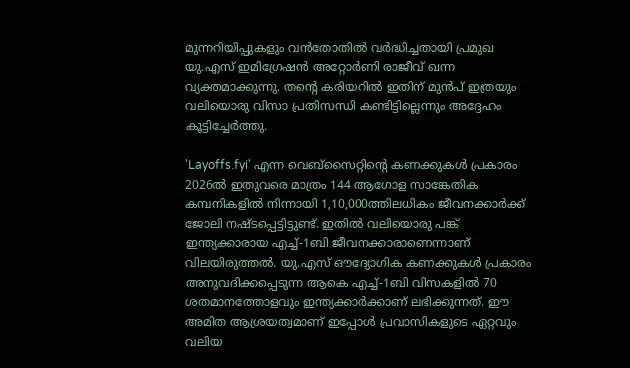മുന്നറിയിപ്പുകളും വൻതോതിൽ വർദ്ധിച്ചതായി പ്രമുഖ യു.എസ് ഇമിഗ്രേഷൻ അറ്റോർണി രാജീവ് ഖന്ന വ്യക്തമാക്കുന്നു. തന്റെ കരിയറിൽ ഇതിന് മുൻപ് ഇത്രയും വലിയൊരു വിസാ പ്രതിസന്ധി കണ്ടിട്ടില്ലെന്നും അദ്ദേഹം കൂട്ടിച്ചേർത്തു.

'Layoffs.fyi' എന്ന വെബ്‌സൈറ്റിന്റെ കണക്കുകൾ പ്രകാരം 2026ൽ ഇതുവരെ മാത്രം 144 ആഗോള സാങ്കേതിക കമ്പനികളിൽ നിന്നായി 1,10,000ത്തിലധികം ജീവനക്കാർക്ക് ജോലി നഷ്ടപ്പെട്ടിട്ടുണ്ട്. ഇതിൽ വലിയൊരു പങ്ക് ഇന്ത്യക്കാരായ എച്ച്-1ബി ജീവനക്കാരാണെന്നാണ് വിലയിരുത്തൽ. യു.എസ് ഔദ്യോഗിക കണക്കുകൾ പ്രകാരം അനുവദിക്കപ്പെടുന്ന ആകെ എച്ച്-1ബി വിസകളിൽ 70 ശതമാനത്തോളവും ഇന്ത്യക്കാർക്കാണ് ലഭിക്കുന്നത്. ഈ അമിത ആശ്രയത്വമാണ് ഇപ്പോൾ പ്രവാസികളുടെ ഏറ്റവും വലിയ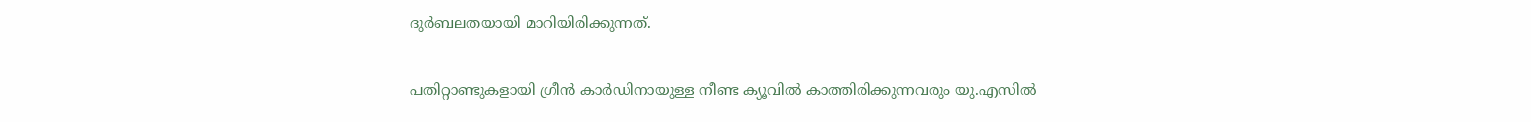ദുർബലതയായി മാറിയിരിക്കുന്നത്.

പതിറ്റാണ്ടുകളായി ഗ്രീൻ കാർഡിനായുള്ള നീണ്ട ക്യൂവിൽ കാത്തിരിക്കുന്നവരും യു.എസിൽ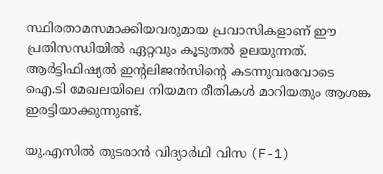സ്ഥിരതാമസമാക്കിയവരുമായ പ്രവാസികളാണ് ഈ പ്രതിസന്ധിയിൽ ഏറ്റവും കൂടുതൽ ഉലയുന്നത്. ആർട്ടിഫിഷ്യൽ ഇന്റലിജൻസിന്റെ കടന്നുവരവോടെ ഐ.ടി മേഖലയിലെ നിയമന രീതികൾ മാറിയതും ആശങ്ക ഇരട്ടിയാക്കുന്നുണ്ട്.

യു.എസിൽ തുടരാൻ വിദ്യാർഥി വിസ (F-1)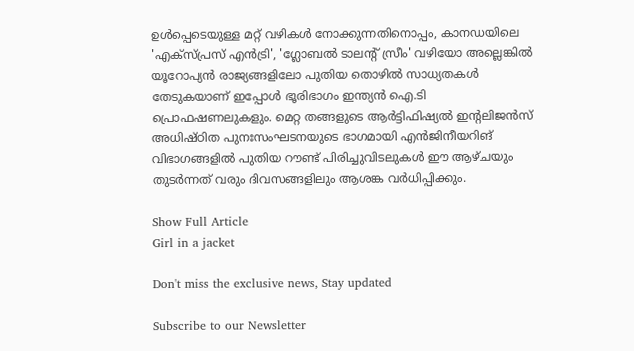ഉൾപ്പെടെയുള്ള മറ്റ് വഴികൾ നോക്കുന്നതിനൊപ്പം, കാനഡയിലെ 'എക്സ്പ്രസ് എൻട്രി', 'ഗ്ലോബൽ ടാലന്റ് സ്രീം' വഴിയോ അല്ലെങ്കിൽ യൂറോപ്യൻ രാജ്യങ്ങളിലോ പുതിയ തൊഴിൽ സാധ്യതകൾ തേടുകയാണ് ഇപ്പോൾ ഭൂരിഭാഗം ഇന്ത്യൻ ഐ.ടി പ്രൊഫഷണലുകളും. മെറ്റ തങ്ങളുടെ ആർട്ടിഫിഷ്യൽ ഇന്റലിജൻസ് അധിഷ്ഠിത പുനഃസംഘടനയുടെ ഭാഗമായി എൻജിനീയറിങ് വിഭാഗങ്ങളിൽ പുതിയ റൗണ്ട് പിരിച്ചുവിടലുകൾ ഈ ആഴ്ചയും തുടർന്നത് വരും ദിവസങ്ങളിലും ആശങ്ക വർധിപ്പിക്കും.

Show Full Article
Girl in a jacket

Don't miss the exclusive news, Stay updated

Subscribe to our Newsletter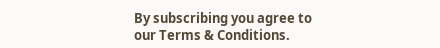By subscribing you agree to our Terms & Conditions.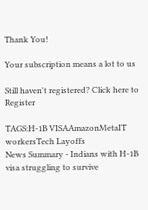Thank You!

Your subscription means a lot to us

Still haven't registered? Click here to Register

TAGS:H-1B VISAAmazonMetaIT workersTech Layoffs
News Summary - Indians with H-1B visa struggling to survive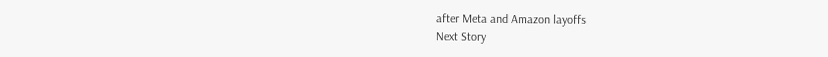after Meta and Amazon layoffs
Next Story